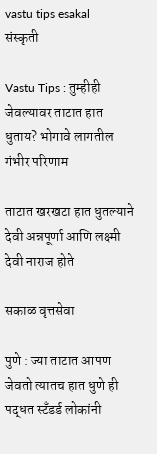vastu tips esakal
संस्कृती

Vastu Tips : तुम्हीही जेवल्यावर ताटात हात धुताय? भोगावे लागतील गंभीर परिणाम

ताटात खरखटा हात धुतल्याने देवी अन्नपूर्णा आणि लक्ष्मी देवी नाराज होते

सकाळ वृत्तसेवा

पुणे : ज्या ताटात आपण जेवतो त्यातच हात धुणे ही पद्धत स्टॅंडर्ड लोकांनी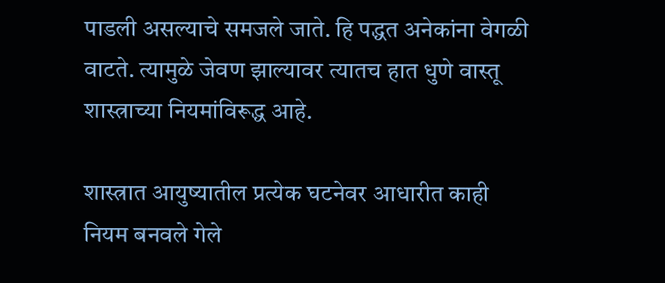पाडली असल्याचे समजले जाते. हि पद्धत अनेकांना वेगळी वाटते. त्यामुळे जेवण झाल्यावर त्यातच हात धुणे वास्तू शास्त्राच्या नियमांविरूद्ध आहे.

शास्त्रात आयुष्यातील प्रत्येक घटनेवर आधारीत काही नियम बनवले गेले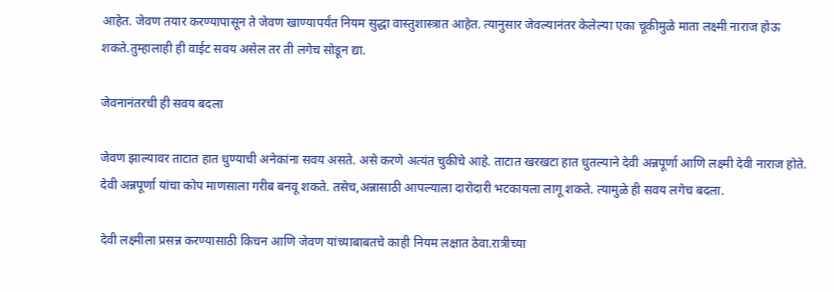आहेत. जेवण तयार करण्यापासून ते जेवण खाण्यापर्यंत नियम सुद्धा वास्तुशास्त्रात आहेत. त्यानुसार जेवल्यानंतर केलेल्या एका चूकीमुळे माता लक्ष्मी नाराज होऊ शकते.तुम्हालाही ही वाईट सवय असेल तर ती लगेच सोडून द्या.

जेवनानंतरची ही सवय बदला

जेवण झाल्यावर ताटात हात धुण्याची अनेकांना सवय असते. असे करणे अत्यंत चुकीचे आहे. ताटात खरखटा हात धुतल्याने देवी अन्नपूर्णा आणि लक्ष्मी देवी नाराज होते. देवी अन्नपूर्णा यांचा कोप माणसाला गरीब बनवू शकते. तसेच,अन्नासाठी आपल्याला दारोदारी भटकायला लागू शकते. त्यामुळे ही सवय लगेच बदला.

देवी लक्ष्मीला प्रसन्न करण्यासाठी किचन आणि जेवण यांच्याबाबतचे काही नियम लक्षात ठेवा.रात्रीच्या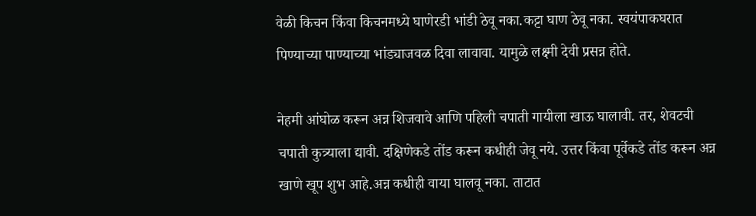वेळी किचन किंवा किचनमध्ये घाणेरडी भांडी ठेवू नका.कट्टा घाण ठेवू नका. स्वयंपाकघरात पिण्याच्या पाण्याच्या भांड्याजवळ दिवा लावावा. यामुळे लक्ष्मी देवी प्रसन्न होते.

नेहमी आंघोळ करून अन्न शिजवावे आणि पहिली चपाती गायीला खाऊ घालावी. तर, शेवटची चपाती कुत्र्याला द्यावी. दक्षिणेकडे तोंड करून कधीही जेवू नये. उत्तर किंवा पूर्वेकडे तोंड करून अन्न खाणे खूप शुभ आहे.अन्न कधीही वाया घालवू नका. ताटात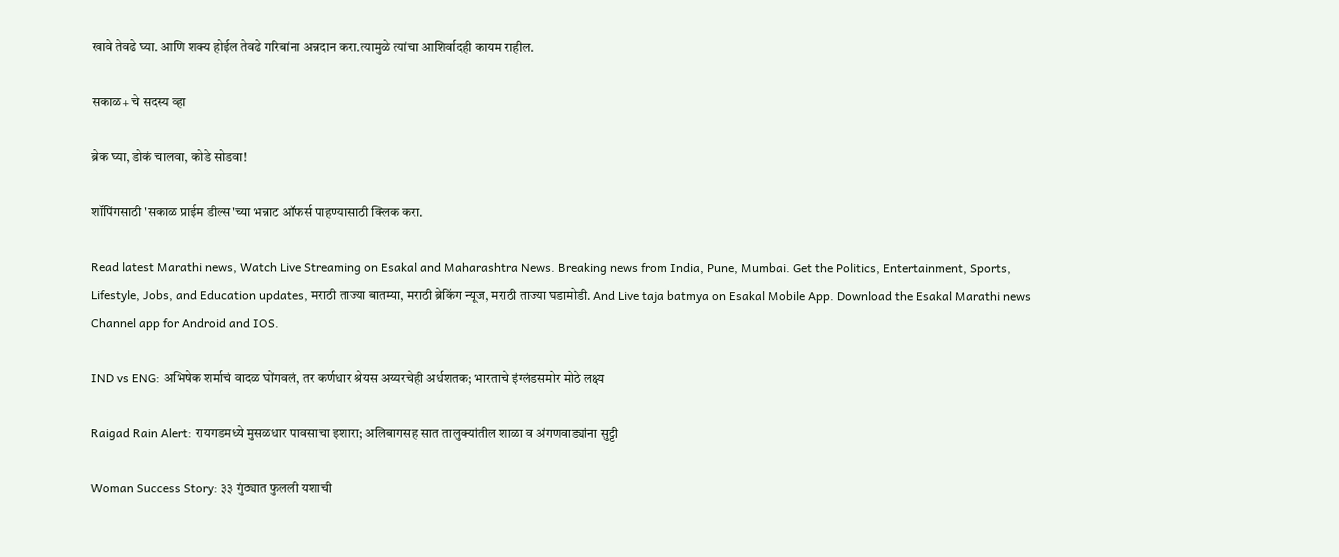खावे तेवढे घ्या. आणि शक्य होईल तेवढे गरिबांना अन्नदान करा.त्यामुळे त्यांचा आशिर्वादही कायम राहील.

सकाळ+ चे सदस्य व्हा

ब्रेक घ्या, डोकं चालवा, कोडे सोडवा!

शॉपिंगसाठी 'सकाळ प्राईम डील्स'च्या भन्नाट ऑफर्स पाहण्यासाठी क्लिक करा.

Read latest Marathi news, Watch Live Streaming on Esakal and Maharashtra News. Breaking news from India, Pune, Mumbai. Get the Politics, Entertainment, Sports, Lifestyle, Jobs, and Education updates, मराठी ताज्या बातम्या, मराठी ब्रेकिंग न्यूज, मराठी ताज्या घडामोडी. And Live taja batmya on Esakal Mobile App. Download the Esakal Marathi news Channel app for Android and IOS.

IND vs ENG: अभिषेक शर्माचं वादळ घोंगवलं, तर कर्णधार श्रेयस अय्यरचेही अर्धशतक; भारताचे इंग्लंडसमोर मोठे लक्ष्य

Raigad Rain Alert: रायगडमध्ये मुसळधार पावसाचा इशारा; अलिबागसह सात तालुक्यांतील शाळा व अंगणवाड्यांना सुट्टी

Woman Success Story: ३३ गुंठ्यात फुलली यशाची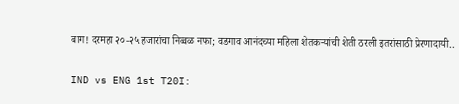बाग! दरमहा २०-२५ हजारांचा निव्वळ नफा; वडगाव आनंदच्या महिला शेतकऱ्यांची शेती ठरली इतरांसाठी प्रेरणादायी..

IND vs ENG 1st T20I: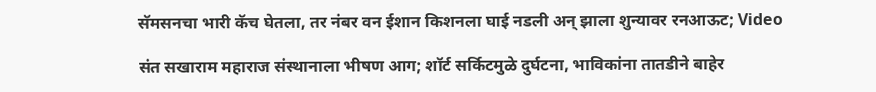सॅमसनचा भारी कॅच घेतला, तर नंबर वन ईशान किशनला घाई नडली अन् झाला शुन्यावर रनआऊट; Video

संत सखाराम महाराज संस्थानाला भीषण आग; शॉर्ट सर्किटमुळे दुर्घटना, भाविकांना तातडीने बाहेर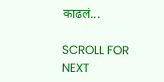काढलं...

SCROLL FOR NEXT